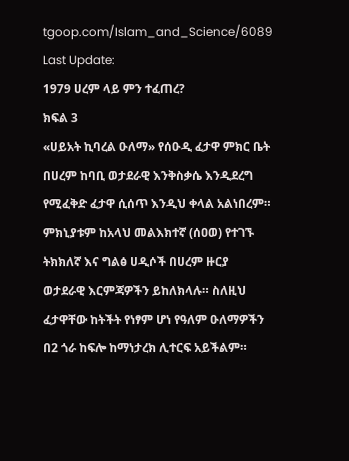tgoop.com/Islam_and_Science/6089
Last Update:
1979 ሀረም ላይ ምን ተፈጠረ?
ክፍል 3
«ሀይአት ኪባረል ዑለማ» የሰዑዲ ፈታዋ ምክር ቤት በሀረም ከባቢ ወታደራዊ እንቅስቃሴ እንዲደረግ የሚፈቅድ ፈታዋ ሲሰጥ እንዲህ ቀላል አልነበረም። ምክኒያቱም ከአላህ መልእክተኛ (ሰዐወ) የተገኙ ትክክለኛ እና ግልፅ ሀዲሶች በሀረም ዙርያ ወታደራዊ እርምጃዎችን ይከለክላሉ። ስለዚህ ፈታዋቸው ከትችት የነፃም ሆነ የዓለም ዑለማዎችን በ2 ጎራ ከፍሎ ከማነታረክ ሊተርፍ አይችልም።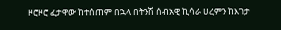ዞሮዞሮ ፈታዋው ከተሰጠም በኋላ በትንሽ ሰብአዊ ኪሳራ ሀረምን ከእገታ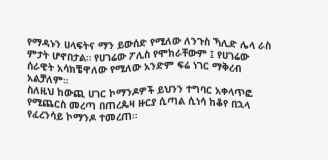የማዳኑን ሀላፍትና ማን ይውሰድ የሚለው ለንጉስ ኻሊድ ሌላ ራስ ምታት ሆኖበታል። የሀገሬው ፖሊስ የሞከራቸውም ፤ የሀገሬው ሰራዊት አሳክቼዋለው የሚለው አንድም ፍሬ ነገር ማቅረብ አልቻለም።
ስለዚህ ከውጪ ሀገር ኮማንዶዎች ይህንን ተግባር አቀላጥፎ የሚጨርስ መረጣ በጠረጴዛ ዙርያ ሲጣል ሲነሳ ከቆየ በኋላ የፈረንሳይ ኮማንዶ ተመረጠ።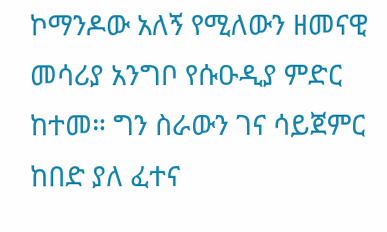ኮማንዶው አለኝ የሚለውን ዘመናዊ መሳሪያ አንግቦ የሱዑዲያ ምድር ከተመ። ግን ስራውን ገና ሳይጀምር ከበድ ያለ ፈተና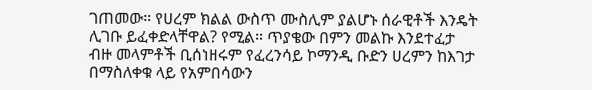ገጠመው። የሀረም ክልል ውስጥ ሙስሊም ያልሆኑ ሰራዊቶች እንዴት ሊገቡ ይፈቀድላቸዋል? የሚል። ጥያቄው በምን መልኩ እንደተፈታ ብዙ መላምቶች ቢሰነዘሩም የፈረንሳይ ኮማንዲ ቡድን ሀረምን ከእገታ በማስለቀቁ ላይ የአምበሳውን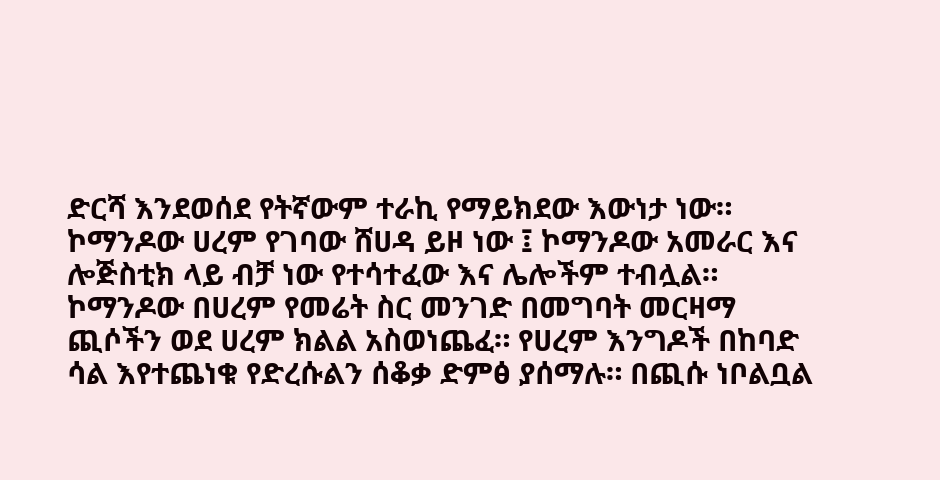ድርሻ እንደወሰደ የትኛውም ተራኪ የማይክደው እውነታ ነው።
ኮማንዶው ሀረም የገባው ሸሀዳ ይዞ ነው ፤ ኮማንዶው አመራር እና ሎጅስቲክ ላይ ብቻ ነው የተሳተፈው እና ሌሎችም ተብሏል።
ኮማንዶው በሀረም የመሬት ስር መንገድ በመግባት መርዛማ ጪሶችን ወደ ሀረም ክልል አስወነጨፈ። የሀረም እንግዶች በከባድ ሳል እየተጨነቁ የድረሱልን ሰቆቃ ድምፅ ያሰማሉ። በጪሱ ነቦልቧል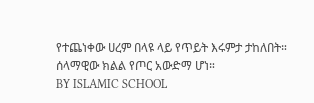የተጨነቀው ሀረም በላዩ ላይ የጥይት እሩምታ ታከለበት። ሰላማዊው ክልል የጦር አውድማ ሆነ።
BY ISLAMIC SCHOOL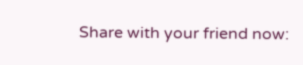Share with your friend now: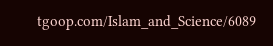tgoop.com/Islam_and_Science/6089